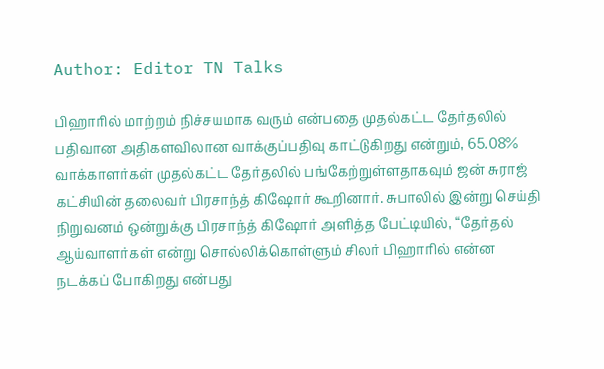Author: Editor TN Talks

பிஹாரில் மாற்றம் நிச்சயமாக வரும் என்பதை முதல்கட்ட தேர்தலில் பதிவான அதிகளவிலான வாக்குப்பதிவு காட்டுகிறது என்றும், 65.08% வாக்காளர்கள் முதல்கட்ட தேர்தலில் பங்கேற்றுள்ளதாகவும் ஜன் சுராஜ் கட்சியின் தலைவர் பிரசாந்த் கிஷோர் கூறினார். சுபாலில் இன்று செய்தி நிறுவனம் ஒன்றுக்கு பிரசாந்த் கிஷோர் அளித்த பேட்டியில், “தேர்தல் ஆய்வாளர்கள் என்று சொல்லிக்கொள்ளும் சிலர் பிஹாரில் என்ன நடக்கப் போகிறது என்பது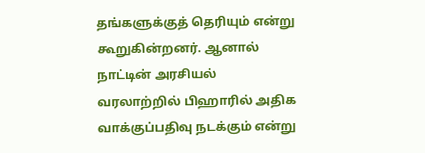தங்களுக்குத் தெரியும் என்று கூறுகின்றனர். ஆனால் நாட்டின் அரசியல் வரலாற்றில் பிஹாரில் அதிக வாக்குப்பதிவு நடக்கும் என்று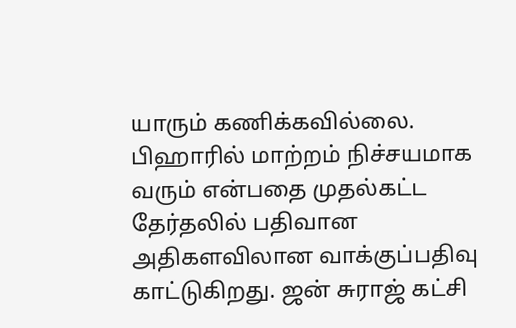யாரும் கணிக்கவில்லை. பிஹாரில் மாற்றம் நிச்சயமாக வரும் என்பதை முதல்கட்ட தேர்தலில் பதிவான அதிகளவிலான வாக்குப்பதிவு காட்டுகிறது. ஜன் சுராஜ் கட்சி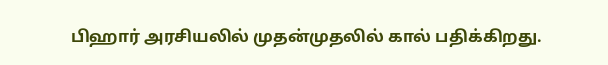பிஹார் அரசியலில் முதன்முதலில் கால் பதிக்கிறது.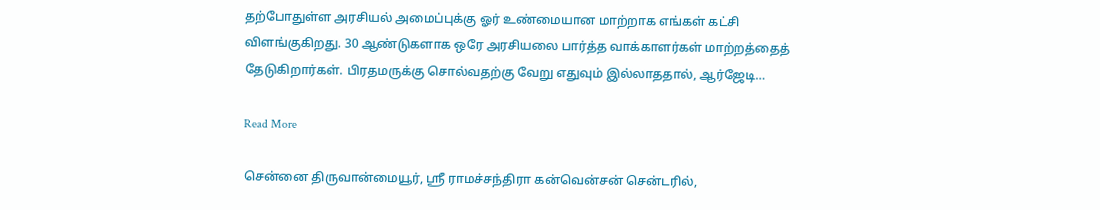தற்போதுள்ள அரசியல் அமைப்புக்கு ஓர் உண்மையான மாற்றாக எங்கள் கட்சி விளங்குகிறது. 30 ஆண்டுகளாக ஒரே அரசியலை பார்த்த வாக்காளர்கள் மாற்றத்தைத் தேடுகிறார்கள். பிரதமருக்கு சொல்வதற்கு வேறு எதுவும் இல்லாததால், ஆர்ஜேடி…

Read More

சென்னை திருவான்மையூர், ஸ்ரீ ராமச்சந்திரா கன்வென்சன் சென்டரில்,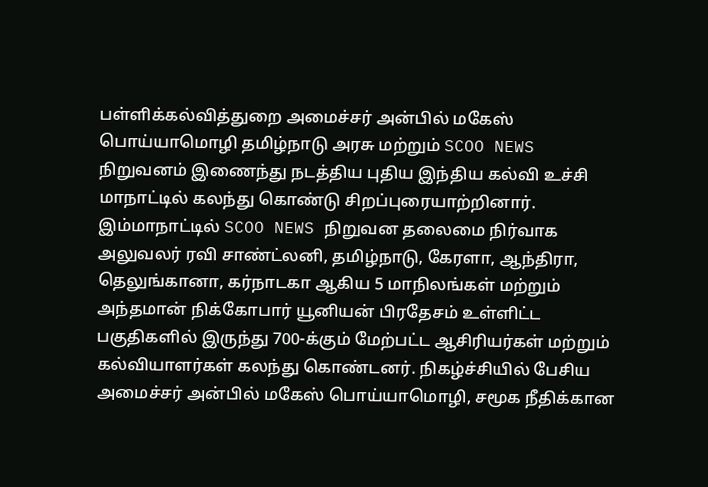பள்ளிக்கல்வித்துறை அமைச்சர் அன்பில் மகேஸ் பொய்யாமொழி தமிழ்நாடு அரசு மற்றும் SCOO NEWS நிறுவனம் இணைந்து நடத்திய புதிய இந்திய கல்வி உச்சி மாநாட்டில் கலந்து கொண்டு சிறப்புரையாற்றினார். இம்மாநாட்டில் SCOO NEWS நிறுவன தலைமை நிர்வாக அலுவலர் ரவி சாண்ட்லனி, தமிழ்நாடு, கேரளா, ஆந்திரா, தெலுங்கானா, கர்நாடகா ஆகிய 5 மாநிலங்கள் மற்றும் அந்தமான் நிக்கோபார் யூனியன் பிரதேசம் உள்ளிட்ட பகுதிகளில் இருந்து 700-க்கும் மேற்பட்ட ஆசிரியர்கள் மற்றும் கல்வியாளர்கள் கலந்து கொண்டனர். நிகழ்ச்சியில் பேசிய அமைச்சர் அன்பில் மகேஸ் பொய்யாமொழி, சமூக நீதிக்கான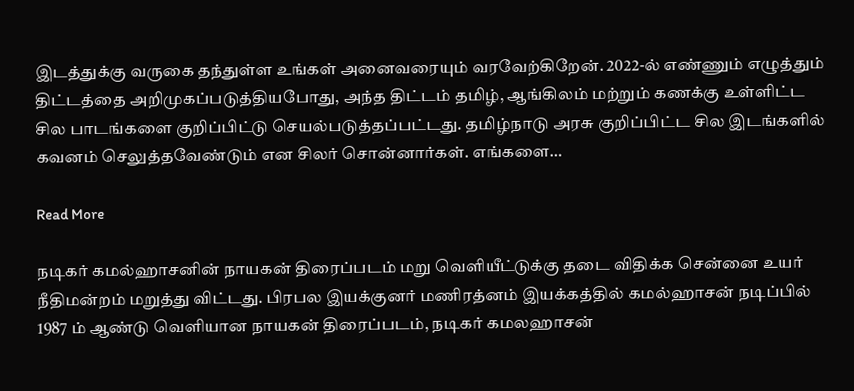இடத்துக்கு வருகை தந்துள்ள உங்கள் அனைவரையும் வரவேற்கிறேன். 2022-ல் எண்ணும் எழுத்தும் திட்டத்தை அறிமுகப்படுத்தியபோது, அந்த திட்டம் தமிழ், ஆங்கிலம் மற்றும் கணக்கு உள்ளிட்ட சில பாடங்களை குறிப்பிட்டு செயல்படுத்தப்பட்டது. தமிழ்நாடு அரசு குறிப்பிட்ட சில இடங்களில் கவனம் செலுத்தவேண்டும் என சிலர் சொன்னார்கள். எங்களை…

Read More

நடிகர் கமல்ஹாசனின் நாயகன் திரைப்படம் மறு வெளியீட்டுக்கு தடை விதிக்க சென்னை உயர் நீதிமன்றம் மறுத்து விட்டது. பிரபல இயக்குனர் மணிரத்னம் இயக்கத்தில் கமல்ஹாசன் நடிப்பில் 1987 ம் ஆண்டு வெளியான நாயகன் திரைப்படம், நடிகர் கமலஹாசன்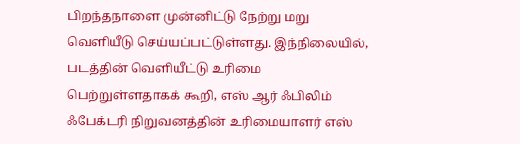பிறந்தநாளை முன்னிட்டு நேற்று மறு வெளியீடு செய்யப்பட்டுள்ளது. இந்நிலையில், படத்தின் வெளியீட்டு உரிமை பெற்றுள்ளதாகக் கூறி, எஸ் ஆர் ஃபிலிம் ஃபேக்டரி நிறுவனத்தின் உரிமையாளர் எஸ்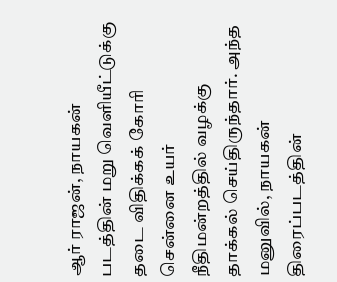ஆர் ராஜன், நாயகன் படத்தின் மறு வெளியீட்டுக்கு தடை விதிக்கக் கோரி சென்னை உயர் நீதிமன்றத்தில் வழக்கு தாக்கல் செய்திருந்தார். அந்த மனுவில், நாயகன் திரைப்படத்தின்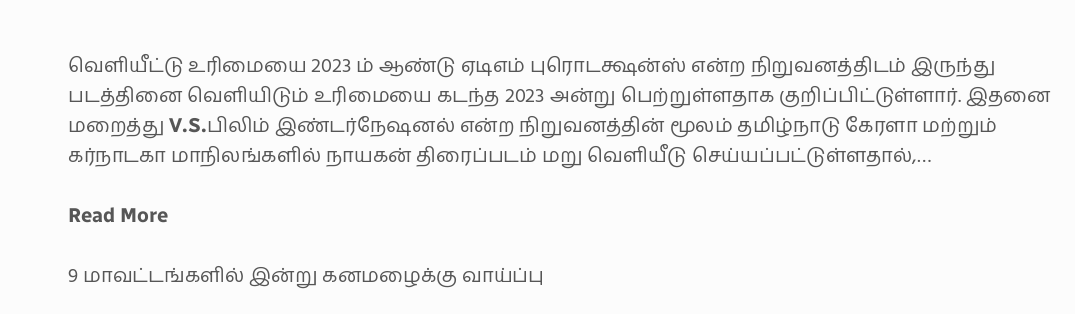வெளியீட்டு உரிமையை 2023 ம் ஆண்டு ஏடிஎம் புரொடக்ஷன்ஸ் என்ற நிறுவனத்திடம் இருந்து படத்தினை வெளியிடும் உரிமையை கடந்த 2023 அன்று பெற்றுள்ளதாக குறிப்பிட்டுள்ளார். இதனை மறைத்து V.S.பிலிம் இண்டர்நேஷனல் என்ற நிறுவனத்தின் மூலம் தமிழ்நாடு கேரளா மற்றும் கர்நாடகா மாநிலங்களில் நாயகன் திரைப்படம் மறு வெளியீடு செய்யப்பட்டுள்ளதால்,…

Read More

9 மாவட்டங்களில் இன்று கனமழைக்கு வாய்ப்பு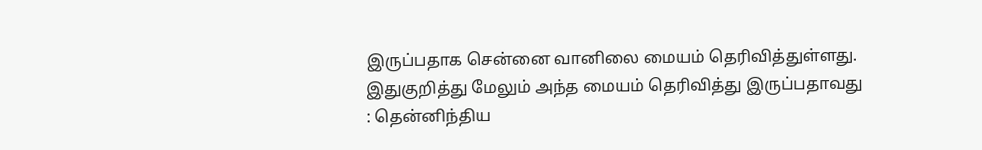இருப்பதாக சென்னை வானிலை மையம் தெரிவித்துள்ளது. இதுகுறித்து மேலும் அந்த மையம் தெரிவித்து இருப்பதாவது : தென்னிந்திய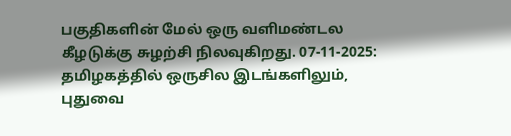பகுதிகளின் மேல் ஒரு வளிமண்டல கீழடுக்கு சுழற்சி நிலவுகிறது. 07-11-2025: தமிழகத்தில் ஒருசில இடங்களிலும், புதுவை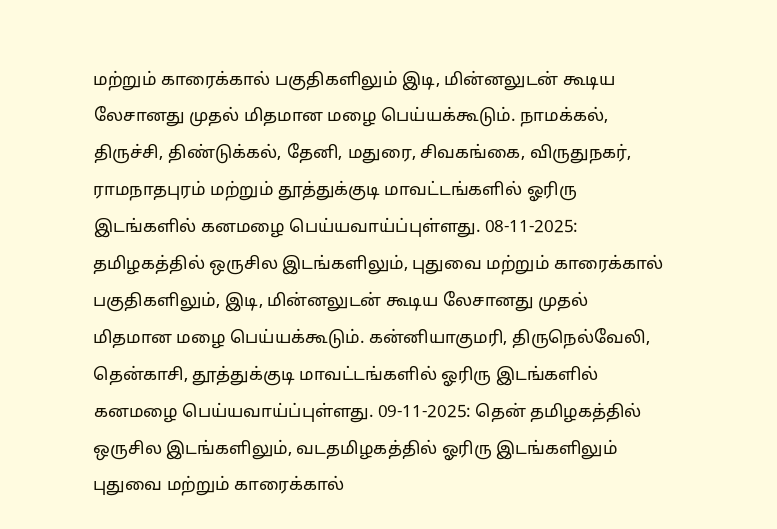மற்றும் காரைக்கால் பகுதிகளிலும் இடி, மின்னலுடன் கூடிய லேசானது முதல் மிதமான மழை பெய்யக்கூடும். நாமக்கல், திருச்சி, திண்டுக்கல், தேனி, மதுரை, சிவகங்கை, விருதுநகர், ராமநாதபுரம் மற்றும் தூத்துக்குடி மாவட்டங்களில் ஓரிரு இடங்களில் கனமழை பெய்யவாய்ப்புள்ளது. 08-11-2025: தமிழகத்தில் ஒருசில இடங்களிலும், புதுவை மற்றும் காரைக்கால் பகுதிகளிலும், இடி, மின்னலுடன் கூடிய லேசானது முதல் மிதமான மழை பெய்யக்கூடும். கன்னியாகுமரி, திருநெல்வேலி, தென்காசி, தூத்துக்குடி மாவட்டங்களில் ஓரிரு இடங்களில் கனமழை பெய்யவாய்ப்புள்ளது. 09-11-2025: தென் தமிழகத்தில் ஒருசில இடங்களிலும், வடதமிழகத்தில் ஓரிரு இடங்களிலும் புதுவை மற்றும் காரைக்கால்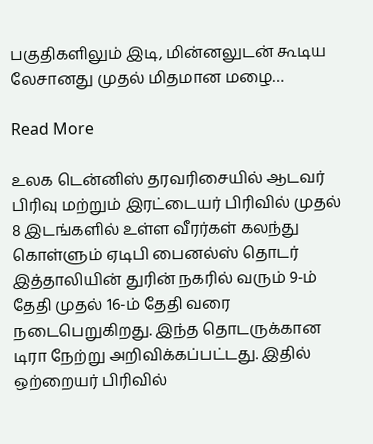பகுதிகளிலும் இடி, மின்னலுடன் கூடிய லேசானது முதல் மிதமான மழை…

Read More

உலக டென்னிஸ் தரவரிசையில் ஆடவர் பிரிவு மற்றும் இரட்டையர் பிரிவில் முதல் 8 இடங்களில் உள்ள வீரர்கள் கலந்து கொள்ளும் ஏடிபி பைனல்ஸ் தொடர் இத்தாலியின் துரின் நகரில் வரும் 9-ம் தேதி முதல் 16-ம் தேதி வரை நடைபெறுகிறது. இந்த தொடருக்கான டிரா நேற்று அறிவிக்கப்பட்டது. இதில் ஒற்றையர் பிரிவில்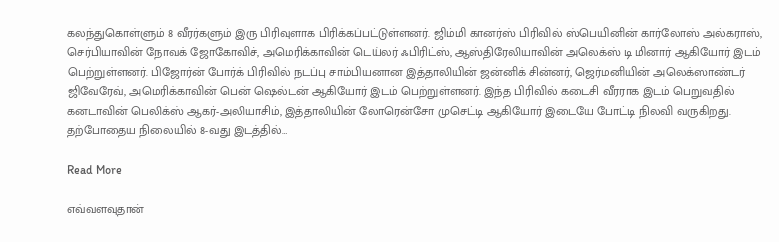கலந்துகொள்ளும் 8 வீரர்களும் இரு பிரிவுளாக பிரிக்கப்பட்டுள்ளனர். ஜிம்மி கானர்ஸ் பிரிவில் ஸ்பெயினின் கார்லோஸ் அல்கராஸ், செர்பியாவின் நோவக் ஜோகோவிச், அமெரிக்காவின் டெய்லர் ஃபிரிட்ஸ், ஆஸ்திரேலியாவின் அலெக்ஸ் டி மினார் ஆகியோர் இடம் பெற்றுள்ளனர். பிஜோர்ன் போர்க் பிரிவில் நடப்பு சாம்பியனான இத்தாலியின் ஜன்னிக் சின்னர், ஜெர்மனியின் அலெக்ஸாண்டர் ஜிவேரேவ், அமெரிக்காவின் பென் ஷெல்டன் ஆகியோர் இடம் பெற்றுள்ளனர். இந்த பிரிவில் கடைசி வீரராக இடம் பெறுவதில் கனடாவின் பெலிக்ஸ் ஆகர்-அலியாசிம், இத்தாலியின் லோரென்சோ முசெட்டி ஆகியோர் இடையே போட்டி நிலவி வருகிறது. தற்போதைய நிலையில் 8-வது இடத்தில்…

Read More

எவ்வளவுதான்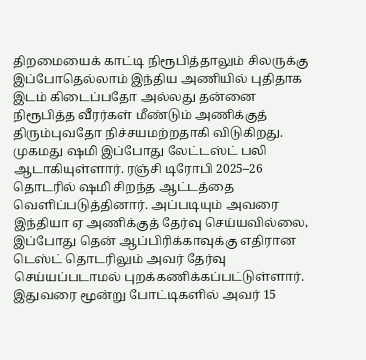திறமையைக் காட்டி நிரூபித்தாலும் சிலருக்கு இப்போதெல்லாம் இந்திய அணியில் புதிதாக இடம் கிடைப்பதோ அல்லது தன்னை நிரூபித்த வீரர்கள் மீண்டும் அணிக்குத் திரும்புவதோ நிச்சயமற்றதாகி விடுகிறது. முகமது ஷமி இப்போது லேட்டஸ்ட் பலி ஆடாகியுள்ளார். ரஞ்சி டிரோபி 2025–26 தொடரில் ஷமி சிறந்த ஆட்டத்தை வெளிப்படுத்தினார். அப்படியும் அவரை இந்தியா ஏ அணிக்குத் தேர்வு செய்யவில்லை, இப்போது தென் ஆப்பிரிக்காவுக்கு எதிரான டெஸ்ட் தொடரிலும் அவர் தேர்வு செய்யப்படாமல் புறக்கணிக்கப்பட்டுள்ளார். இதுவரை மூன்று போட்டிகளில் அவர் 15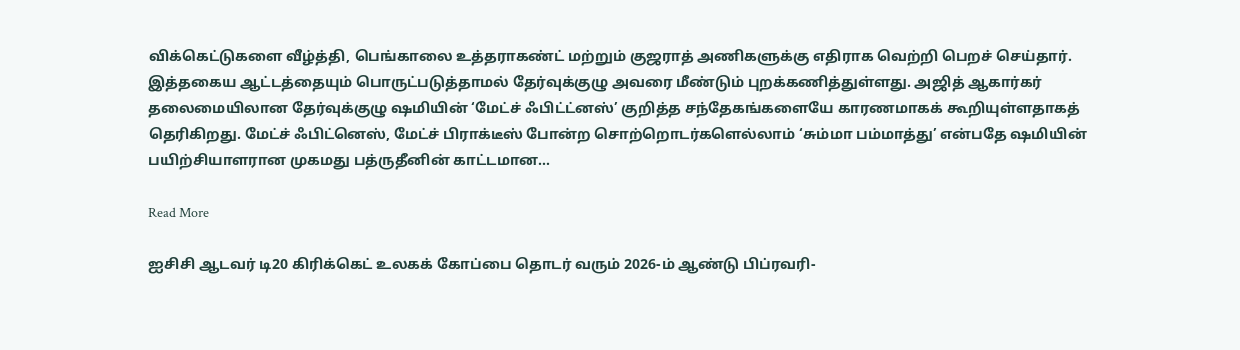விக்கெட்டுகளை வீழ்த்தி, பெங்காலை உத்தராகண்ட் மற்றும் குஜராத் அணிகளுக்கு எதிராக வெற்றி பெறச் செய்தார். இத்தகைய ஆட்டத்தையும் பொருட்படுத்தாமல் தேர்வுக்குழு அவரை மீண்டும் புறக்கணித்துள்ளது. அஜித் ஆகார்கர் தலைமையிலான தேர்வுக்குழு ஷமியின் ‘மேட்ச் ஃபிட்ட்னஸ்’ குறித்த சந்தேகங்களையே காரணமாகக் கூறியுள்ளதாகத் தெரிகிறது. மேட்ச் ஃபிட்னெஸ், மேட்ச் பிராக்டீஸ் போன்ற சொற்றொடர்களெல்லாம் ‘சும்மா பம்மாத்து’ என்பதே ஷமியின் பயிற்சியாளரான முகமது பத்ருதீனின் காட்டமான…

Read More

ஐசிசி ஆடவர் டி20 கிரிக்கெட் உலகக் கோப்பை தொடர் வரும் 2026-ம் ஆண்டு பிப்ரவரி-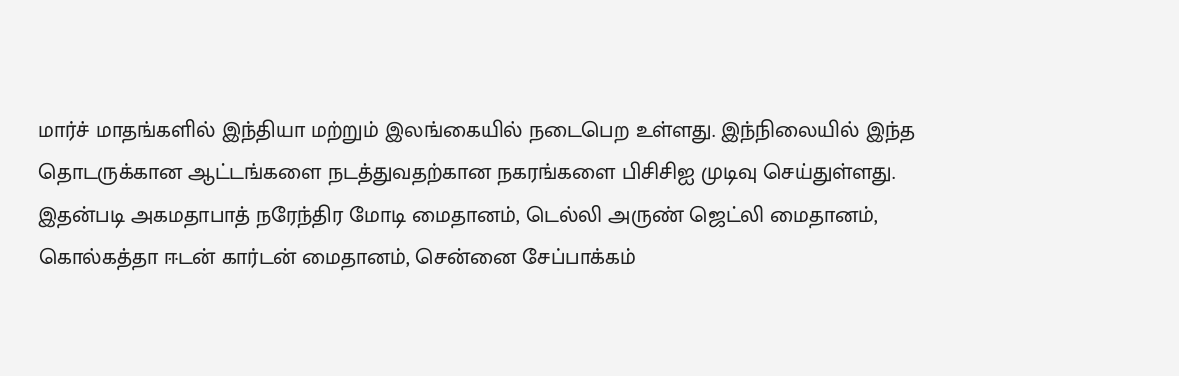மார்ச் மாதங்களில் இந்தியா மற்றும் இலங்கையில் நடைபெற உள்ளது. இந்நிலையில் இந்த தொடருக்கான ஆட்டங்களை நடத்துவதற்கான நகரங்களை பிசிசிஐ முடிவு செய்துள்ளது. இதன்படி அகமதாபாத் நரேந்திர மோடி மைதானம், டெல்லி அருண் ஜெட்லி மைதானம், கொல்கத்தா ஈடன் கார்டன் மைதானம், சென்னை சேப்பாக்கம்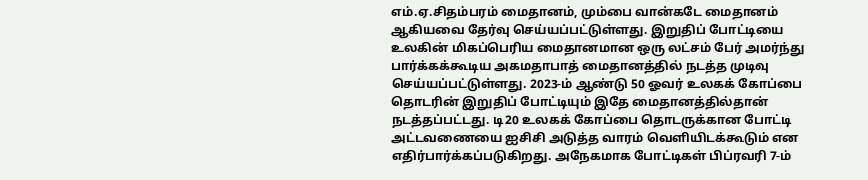எம்.ஏ.சிதம்பரம் மைதானம், மும்பை வான்கடே மைதானம் ஆகியவை தேர்வு செய்யப்பட்டுள்ளது. இறுதிப் போட்டியை உலகின் மிகப்பெரிய மைதானமான ஒரு லட்சம் பேர் அமர்ந்து பார்க்கக்கூடிய அகமதாபாத் மைதானத்தில் நடத்த முடிவு செய்யப்பட்டுள்ளது. 2023-ம் ஆண்டு 50 ஓவர் உலகக் கோப்பை தொடரின் இறுதிப் போட்டியும் இதே மைதானத்தில்தான் நடத்தப்பட்டது. டி20 உலகக் கோப்பை தொடருக்கான போட்டி அட்டவணையை ஐசிசி அடுத்த வாரம் வெளியிடக்கூடும் என எதிர்பார்க்கப்படுகிறது. அநேகமாக போட்டிகள் பிப்ரவரி 7-ம்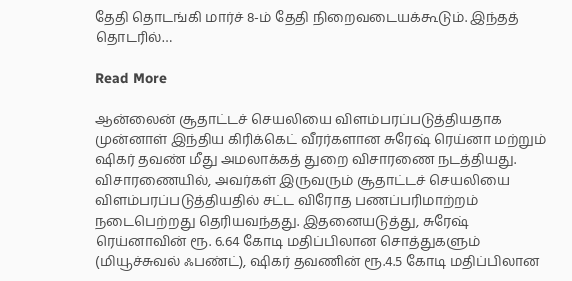தேதி தொடங்கி மார்ச் 8-ம் தேதி நிறைவடையக்கூடும். இந்தத் தொடரில்…

Read More

ஆன்லைன் சூதாட்டச் செயலியை விளம்பரப்படுத்தியதாக முன்னாள் இந்திய கிரிக்கெட் வீரர்களான சுரேஷ் ரெய்னா மற்றும் ஷிகர் தவண் மீது அமலாக்கத் துறை விசாரணை நடத்தியது. விசாரணையில், அவர்கள் இருவரும் சூதாட்டச் செயலியை விளம்பரப்படுத்தியதில் சட்ட விரோத பணப்பரிமாற்றம் நடைபெற்றது தெரியவந்தது. இதனையடுத்து, சுரேஷ் ரெய்னாவின் ரூ. 6.64 கோடி மதிப்பிலான சொத்துகளும் (மியூச்சுவல் ஃபண்ட்), ஷிகர் தவணின் ரூ.4.5 கோடி மதிப்பிலான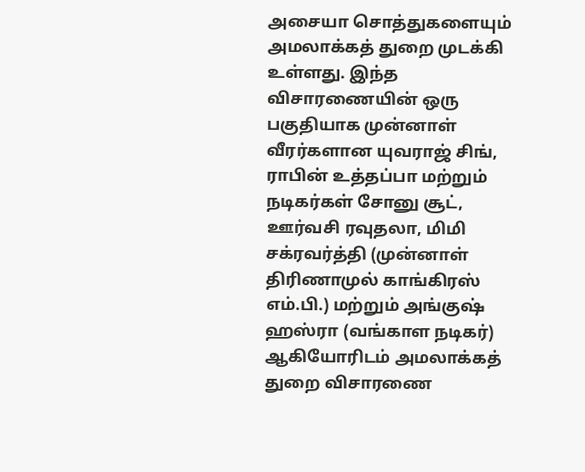அசையா சொத்துகளையும் அமலாக்கத் துறை முடக்கி உள்ளது. இந்த விசாரணையின் ஒரு பகுதியாக முன்னாள் வீரர்களான யுவராஜ் சிங், ராபின் உத்தப்பா மற்றும் நடிகர்கள் சோனு சூட், ஊர்வசி ரவுதலா, மிமி சக்ரவர்த்தி (முன்னாள் திரிணாமுல் காங்கிரஸ் எம்.பி.) மற்றும் அங்குஷ் ஹஸ்ரா (வங்காள நடிகர்) ஆகியோரிடம் அமலாக்கத் துறை விசாரணை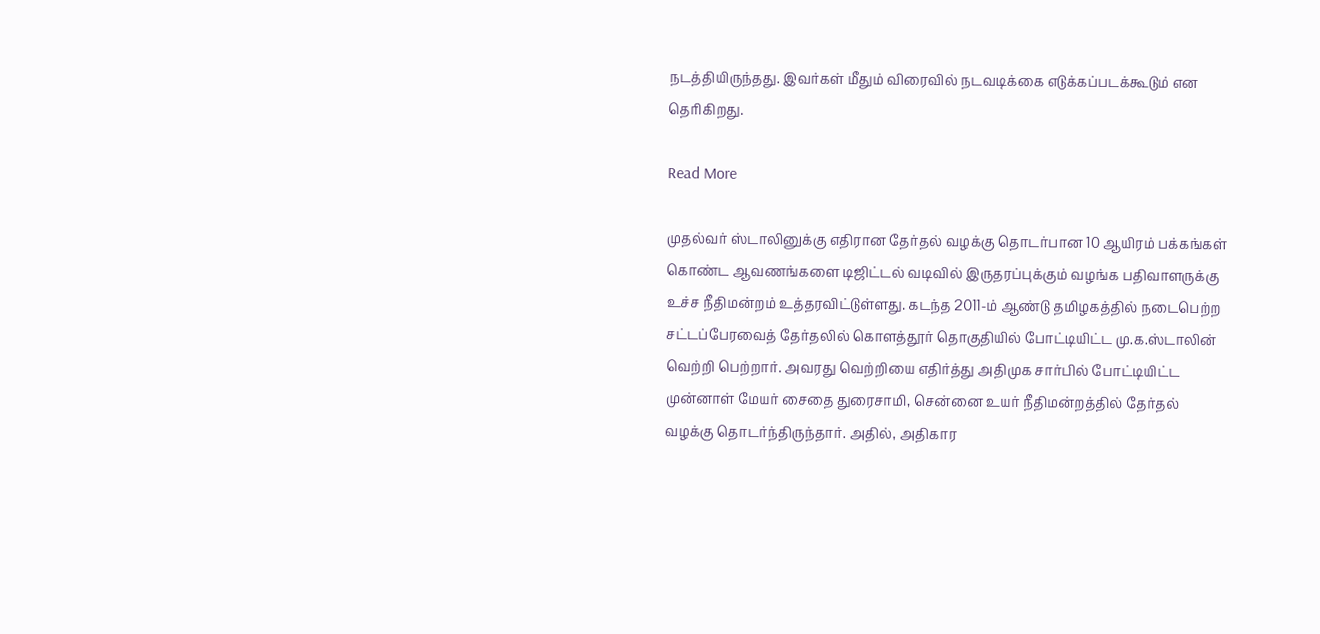நடத்தியிருந்தது. இவர்கள் மீதும் விரைவில் நடவடிக்கை எடுக்கப்படக்கூடும் என தெரிகிறது.

Read More

முதல்வர் ஸ்டாலினுக்கு எதிரான தேர்தல் வழக்கு தொடர்பான 10 ஆயிரம் பக்கங்கள் கொண்ட ஆவணங்களை டிஜிட்டல் வடிவில் இருதரப்புக்கும் வழங்க பதிவாளருக்கு உச்ச நீதிமன்றம் உத்தரவிட்டுள்ளது. கடந்த 2011-ம் ஆண்டு தமிழகத்தில் நடைபெற்ற சட்டப்பேரவைத் தேர்தலில் கொளத்தூர் தொகுதியில் போட்டியிட்ட மு.க.ஸ்டாலின் வெற்றி பெற்றார். அவரது வெற்றியை எதிர்த்து அதிமுக சார்பில் போட்டியிட்ட முன்னாள் மேயர் சைதை துரைசாமி, சென்னை உயர் நீதிமன்றத்தில் தேர்தல் வழக்கு தொடர்ந்திருந்தார். அதில், அதிகார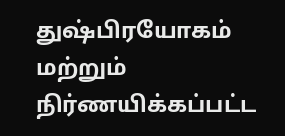துஷ்பிரயோகம் மற்றும் நிர்ணயிக்கப்பட்ட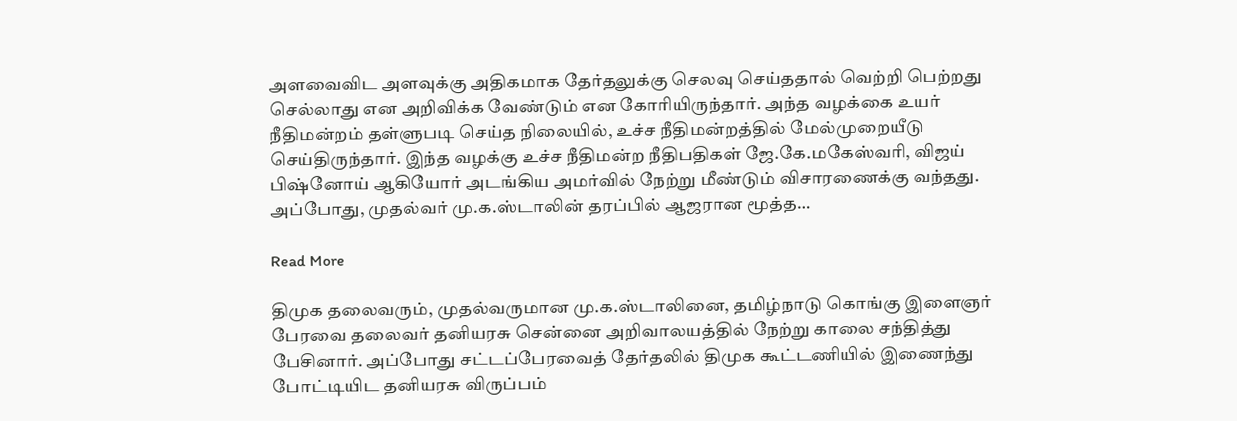அளவைவிட அளவுக்கு அதிகமாக தேர்தலுக்கு செலவு செய்ததால் வெற்றி பெற்றது செல்லாது என அறிவிக்க வேண்டும் என கோரியிருந்தார். அந்த வழக்கை உயர் நீதிமன்றம் தள்ளுபடி செய்த நிலையில், உச்ச நீதிமன்றத்தில் மேல்முறையீடு செய்திருந்தார். இந்த வழக்கு உச்ச நீதிமன்ற நீதிபதிகள் ஜே.கே.மகேஸ்வரி, விஜய் பிஷ்னோய் ஆகியோர் அடங்கிய அமர்வில் நேற்று மீண்டும் விசாரணைக்கு வந்தது. அப்போது, முதல்வர் மு.க.ஸ்டாலின் தரப்பில் ஆஜரான மூத்த…

Read More

திமுக தலைவரும், முதல்வருமான மு.க.ஸ்டாலினை, தமிழ்நாடு கொங்கு இளைஞர் பேரவை தலைவர் தனியரசு சென்னை அறிவாலயத்தில் நேற்று காலை சந்தித்து பேசினார். அப்போது சட்டப்பேரவைத் தேர்தலில் திமுக கூட்டணியில் இணைந்து போட்டியிட தனியரசு விருப்பம்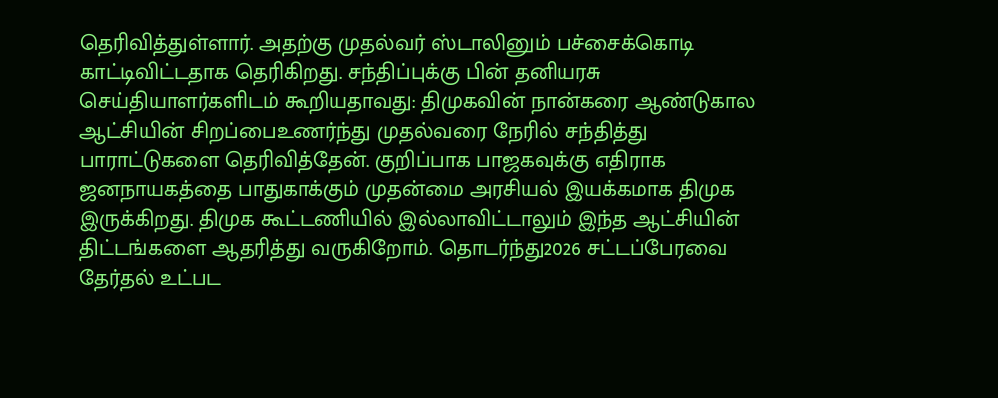தெரிவித்துள்ளார். அதற்கு முதல்வர் ஸ்டாலினும் பச்சைக்கொடி காட்டிவிட்டதாக தெரிகிறது. சந்திப்புக்கு பின் தனியரசு செய்தியாளர்களிடம் கூறியதாவது: திமுகவின் நான்கரை ஆண்டுகால ஆட்சியின் சிறப்பைஉணர்ந்து முதல்வரை நேரில் சந்தித்து பாராட்டுகளை தெரிவித்தேன். குறிப்பாக பாஜகவுக்கு எதிராக ஜனநாயகத்தை பாதுகாக்கும் முதன்மை அரசியல் இயக்கமாக திமுக இருக்கிறது. திமுக கூட்டணியில் இல்லாவிட்டாலும் இந்த ஆட்சியின் திட்டங்களை ஆதரித்து வருகிறோம். தொடர்ந்து2026 சட்டப்பேரவை தேர்தல் உட்பட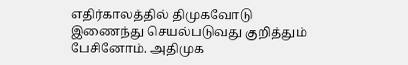எதிர்காலத்தில் திமுகவோடு இணைந்து செயல்படுவது குறித்தும் பேசினோம். அதிமுக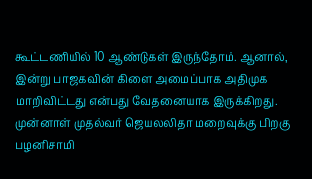கூட்டணியில் 10 ஆண்டுகள் இருந்தோம். ஆனால், இன்று பாஜகவின் கிளை அமைப்பாக அதிமுக மாறிவிட்டது என்பது வேதனையாக இருக்கிறது. முன்னாள் முதல்வர் ஜெயலலிதா மறைவுக்கு பிறகு பழனிசாமி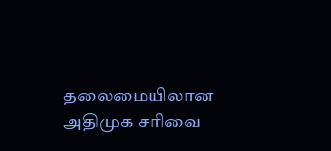தலைமையிலான அதிமுக சரிவை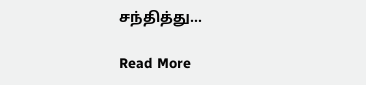சந்தித்து…

Read More